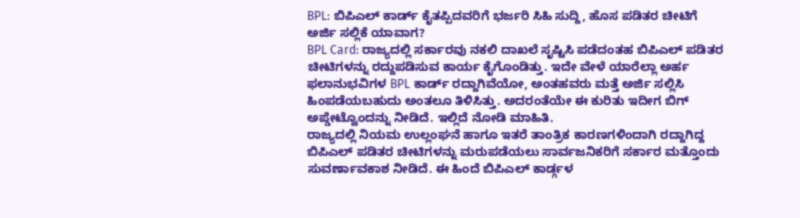BPL: ಬಿಪಿಎಲ್ ಕಾರ್ಡ್ ಕೈತಪ್ಪಿದವರಿಗೆ ಭರ್ಜರಿ ಸಿಹಿ ಸುದ್ದಿ, ಹೊಸ ಪಡಿತರ ಚೀಟಿಗೆ ಅರ್ಜಿ ಸಲ್ಲಿಕೆ ಯಾವಾಗ?
BPL Card: ರಾಜ್ಯದಲ್ಲಿ ಸರ್ಕಾರವು ನಕಲಿ ದಾಖಲೆ ಸೃಷ್ಟಿಸಿ ಪಡೆದಂತಹ ಬಿಪಿಎಲ್ ಪಡಿತರ ಚೀಟಿಗಳನ್ನು ರದ್ದುಪಡಿಸುವ ಕಾರ್ಯ ಕೈಗೊಂಡಿತ್ತು. ಇದೇ ವೇಳೆ ಯಾರೆಲ್ಲಾ ಅರ್ಹ ಫಲಾನುಭವಿಗಳ BPL ಕಾರ್ಡ್ ರದ್ದಾಗಿವೆಯೋ, ಅಂತಹವರು ಮತ್ತೆ ಅರ್ಜಿ ಸಲ್ಲಿಸಿ ಹಿಂಪಡೆಯಬಹುದು ಅಂತಲೂ ತಿಳಿಸಿತ್ತು. ಅದರಂತೆಯೇ ಈ ಕುರಿತು ಇದೀಗ ಬಿಗ್ ಅಪ್ಡೇಟ್ವೊಂದನ್ನು ನೀಡಿದೆ. ಇಲ್ಲಿದೆ ನೋಡಿ ಮಾಹಿತಿ.
ರಾಜ್ಯದಲ್ಲಿ ನಿಯಮ ಉಲ್ಲಂಘನೆ ಹಾಗೂ ಇತರೆ ತಾಂತ್ರಿಕ ಕಾರಣಗಳಿಂದಾಗಿ ರದ್ದಾಗಿದ್ದ ಬಿಪಿಎಲ್ ಪಡಿತರ ಚೀಟಿಗಳನ್ನು ಮರುಪಡೆಯಲು ಸಾರ್ವಜನಿಕರಿಗೆ ಸರ್ಕಾರ ಮತ್ತೊಂದು ಸುವರ್ಣಾವಕಾಶ ನೀಡಿದೆ. ಈ ಹಿಂದೆ ಬಿಪಿಎಲ್ ಕಾರ್ಡ್ಗಳ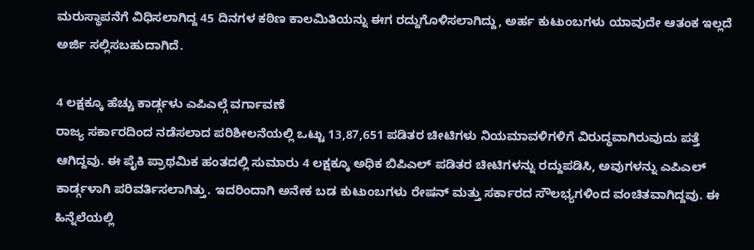ಮರುಸ್ಥಾಪನೆಗೆ ವಿಧಿಸಲಾಗಿದ್ದ 45 ದಿನಗಳ ಕಠಿಣ ಕಾಲಮಿತಿಯನ್ನು ಈಗ ರದ್ದುಗೊಳಿಸಲಾಗಿದ್ದು, ಅರ್ಹ ಕುಟುಂಬಗಳು ಯಾವುದೇ ಆತಂಕ ಇಲ್ಲದೆ ಅರ್ಜಿ ಸಲ್ಲಿಸಬಹುದಾಗಿದೆ.

4 ಲಕ್ಷಕ್ಕೂ ಹೆಚ್ಚು ಕಾರ್ಡ್ಗಳು ಎಪಿಎಲ್ಗೆ ವರ್ಗಾವಣೆ
ರಾಜ್ಯ ಸರ್ಕಾರದಿಂದ ನಡೆಸಲಾದ ಪರಿಶೀಲನೆಯಲ್ಲಿ ಒಟ್ಟು 13,87,651 ಪಡಿತರ ಚೀಟಿಗಳು ನಿಯಮಾವಳಿಗಳಿಗೆ ವಿರುದ್ಧವಾಗಿರುವುದು ಪತ್ತೆ ಆಗಿದ್ದವು. ಈ ಪೈಕಿ ಪ್ರಾಥಮಿಕ ಹಂತದಲ್ಲಿ ಸುಮಾರು 4 ಲಕ್ಷಕ್ಕೂ ಅಧಿಕ ಬಿಪಿಎಲ್ ಪಡಿತರ ಚೀಟಿಗಳನ್ನು ರದ್ದುಪಡಿಸಿ, ಅವುಗಳನ್ನು ಎಪಿಎಲ್ ಕಾರ್ಡ್ಗಳಾಗಿ ಪರಿವರ್ತಿಸಲಾಗಿತ್ತು. ಇದರಿಂದಾಗಿ ಅನೇಕ ಬಡ ಕುಟುಂಬಗಳು ರೇಷನ್ ಮತ್ತು ಸರ್ಕಾರದ ಸೌಲಭ್ಯಗಳಿಂದ ವಂಚಿತವಾಗಿದ್ದವು. ಈ ಹಿನ್ನೆಲೆಯಲ್ಲಿ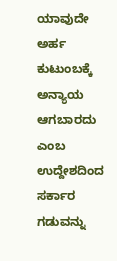ಯಾವುದೇ ಅರ್ಹ ಕುಟುಂಬಕ್ಕೆ ಅನ್ಯಾಯ ಆಗಬಾರದು ಎಂಬ ಉದ್ದೇಶದಿಂದ ಸರ್ಕಾರ ಗಡುವನ್ನು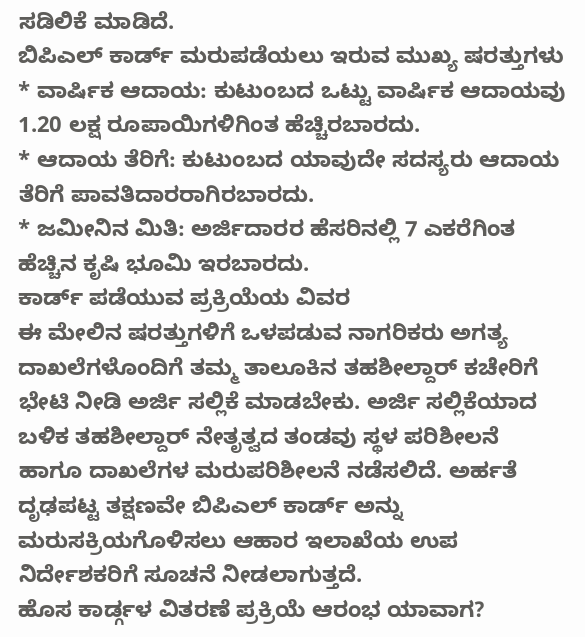ಸಡಿಲಿಕೆ ಮಾಡಿದೆ.
ಬಿಪಿಎಲ್ ಕಾರ್ಡ್ ಮರುಪಡೆಯಲು ಇರುವ ಮುಖ್ಯ ಷರತ್ತುಗಳು
* ವಾರ್ಷಿಕ ಆದಾಯ: ಕುಟುಂಬದ ಒಟ್ಟು ವಾರ್ಷಿಕ ಆದಾಯವು 1.20 ಲಕ್ಷ ರೂಪಾಯಿಗಳಿಗಿಂತ ಹೆಚ್ಚಿರಬಾರದು.
* ಆದಾಯ ತೆರಿಗೆ: ಕುಟುಂಬದ ಯಾವುದೇ ಸದಸ್ಯರು ಆದಾಯ ತೆರಿಗೆ ಪಾವತಿದಾರರಾಗಿರಬಾರದು.
* ಜಮೀನಿನ ಮಿತಿ: ಅರ್ಜಿದಾರರ ಹೆಸರಿನಲ್ಲಿ 7 ಎಕರೆಗಿಂತ ಹೆಚ್ಚಿನ ಕೃಷಿ ಭೂಮಿ ಇರಬಾರದು.
ಕಾರ್ಡ್ ಪಡೆಯುವ ಪ್ರಕ್ರಿಯೆಯ ವಿವರ
ಈ ಮೇಲಿನ ಷರತ್ತುಗಳಿಗೆ ಒಳಪಡುವ ನಾಗರಿಕರು ಅಗತ್ಯ ದಾಖಲೆಗಳೊಂದಿಗೆ ತಮ್ಮ ತಾಲೂಕಿನ ತಹಶೀಲ್ದಾರ್ ಕಚೇರಿಗೆ ಭೇಟಿ ನೀಡಿ ಅರ್ಜಿ ಸಲ್ಲಿಕೆ ಮಾಡಬೇಕು. ಅರ್ಜಿ ಸಲ್ಲಿಕೆಯಾದ ಬಳಿಕ ತಹಶೀಲ್ದಾರ್ ನೇತೃತ್ವದ ತಂಡವು ಸ್ಥಳ ಪರಿಶೀಲನೆ ಹಾಗೂ ದಾಖಲೆಗಳ ಮರುಪರಿಶೀಲನೆ ನಡೆಸಲಿದೆ. ಅರ್ಹತೆ ದೃಢಪಟ್ಟ ತಕ್ಷಣವೇ ಬಿಪಿಎಲ್ ಕಾರ್ಡ್ ಅನ್ನು ಮರುಸಕ್ರಿಯಗೊಳಿಸಲು ಆಹಾರ ಇಲಾಖೆಯ ಉಪ ನಿರ್ದೇಶಕರಿಗೆ ಸೂಚನೆ ನೀಡಲಾಗುತ್ತದೆ.
ಹೊಸ ಕಾರ್ಡ್ಗಳ ವಿತರಣೆ ಪ್ರಕ್ರಿಯೆ ಆರಂಭ ಯಾವಾಗ?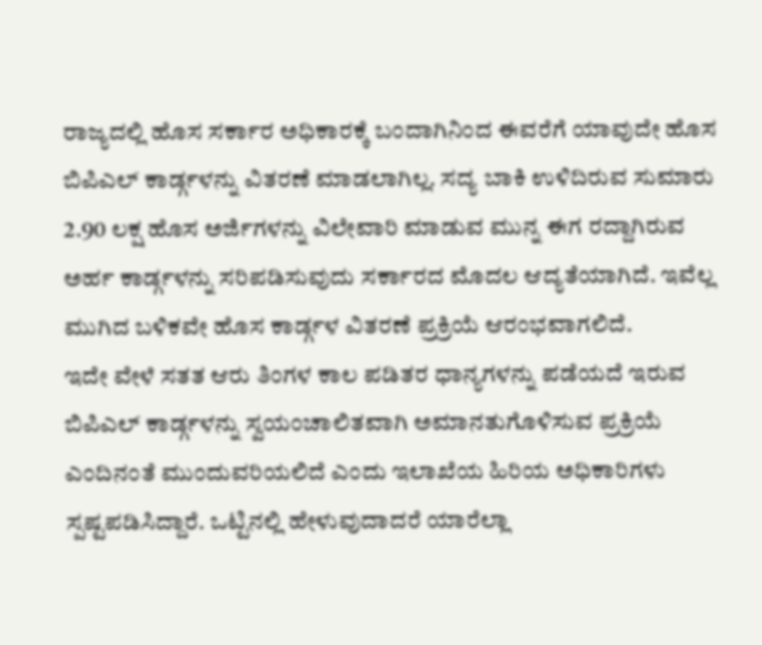ರಾಜ್ಯದಲ್ಲಿ ಹೊಸ ಸರ್ಕಾರ ಅಧಿಕಾರಕ್ಕೆ ಬಂದಾಗಿನಿಂದ ಈವರೆಗೆ ಯಾವುದೇ ಹೊಸ ಬಿಪಿಎಲ್ ಕಾರ್ಡ್ಗಳನ್ನು ವಿತರಣೆ ಮಾಡಲಾಗಿಲ್ಲ. ಸದ್ಯ ಬಾಕಿ ಉಳಿದಿರುವ ಸುಮಾರು 2.90 ಲಕ್ಷ ಹೊಸ ಅರ್ಜಿಗಳನ್ನು ವಿಲೇವಾರಿ ಮಾಡುವ ಮುನ್ನ ಈಗ ರದ್ದಾಗಿರುವ ಅರ್ಹ ಕಾರ್ಡ್ಗಳನ್ನು ಸರಿಪಡಿಸುವುದು ಸರ್ಕಾರದ ಮೊದಲ ಆದ್ಯತೆಯಾಗಿದೆ. ಇವೆಲ್ಲ ಮುಗಿದ ಬಳಿಕವೇ ಹೊಸ ಕಾರ್ಡ್ಗಳ ವಿತರಣೆ ಪ್ರಕ್ರಿಯೆ ಆರಂಭವಾಗಲಿದೆ.
ಇದೇ ವೇಳೆ ಸತತ ಆರು ತಿಂಗಳ ಕಾಲ ಪಡಿತರ ಧಾನ್ಯಗಳನ್ನು ಪಡೆಯದೆ ಇರುವ ಬಿಪಿಎಲ್ ಕಾರ್ಡ್ಗಳನ್ನು ಸ್ವಯಂಚಾಲಿತವಾಗಿ ಅಮಾನತುಗೊಳಿಸುವ ಪ್ರಕ್ರಿಯೆ ಎಂದಿನಂತೆ ಮುಂದುವರಿಯಲಿದೆ ಎಂದು ಇಲಾಖೆಯ ಹಿರಿಯ ಅಧಿಕಾರಿಗಳು ಸ್ಪಷ್ಟಪಡಿಸಿದ್ದಾರೆ. ಒಟ್ಟಿನಲ್ಲಿ ಹೇಳುವುದಾದರೆ ಯಾರೆಲ್ಲಾ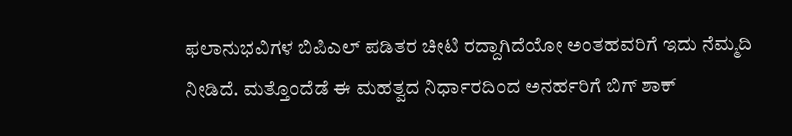ಫಲಾನುಭವಿಗಳ ಬಿಪಿಎಲ್ ಪಡಿತರ ಚೀಟಿ ರದ್ದಾಗಿದೆಯೋ ಅಂತಹವರಿಗೆ ಇದು ನೆಮ್ಮದಿ ನೀಡಿದೆ. ಮತ್ತೊಂದೆಡೆ ಈ ಮಹತ್ವದ ನಿರ್ಧಾರದಿಂದ ಅನರ್ಹರಿಗೆ ಬಿಗ್ ಶಾಕ್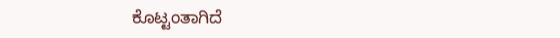ಕೊಟ್ಟಂತಾಗಿದೆ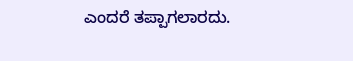ಎಂದರೆ ತಪ್ಪಾಗಲಾರದು.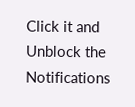Click it and Unblock the Notifications